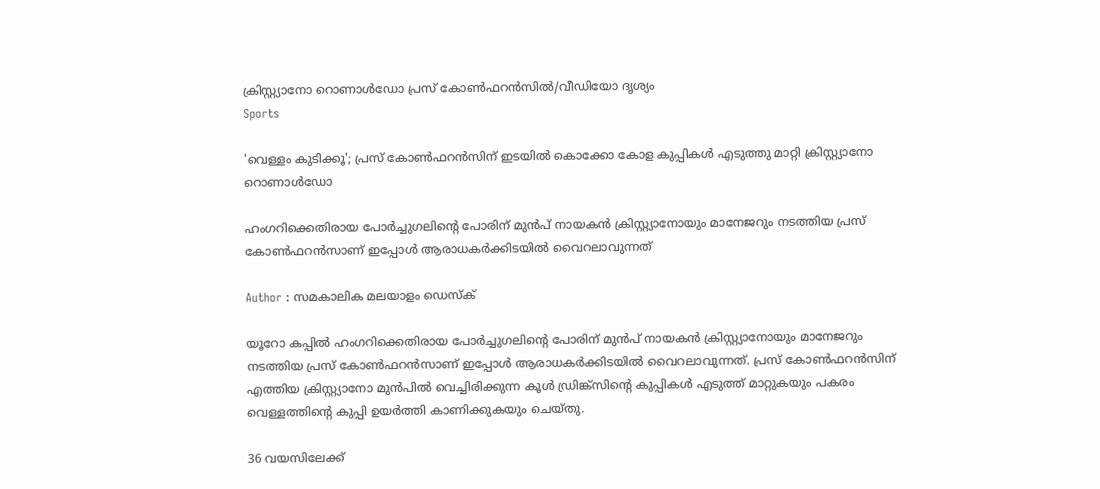ക്രിസ്റ്റ്യാനോ റൊണാൾഡോ പ്രസ് കോൺഫറൻസിൽ/വീഡിയോ ദൃശ്യം
Sports

'വെള്ളം കുടിക്കൂ'; പ്രസ് കോൺഫറൻസിന് ഇടയിൽ കൊക്കോ കോള കുപ്പികൾ എടുത്തു മാറ്റി ക്രിസ്റ്റ്യാനോ റൊണാൾഡോ

ഹംഗറിക്കെതിരായ പോർച്ചുഗലിന്റെ പോരിന് മുൻപ് നായകൻ ക്രിസ്റ്റ്യാനോയും മാനേജറും നടത്തിയ പ്രസ് കോൺഫറൻസാണ് ഇപ്പോൾ ആരാധകർക്കിടയിൽ‌ വൈറലാവുന്നത്

Author : സമകാലിക മലയാളം ഡെസ്ക്

യൂറോ കപ്പിൽ ഹംഗറിക്കെതിരായ പോർച്ചുഗലിന്റെ പോരിന് മുൻപ് നായകൻ ക്രിസ്റ്റ്യാനോയും മാനേജറും നടത്തിയ പ്രസ് കോൺഫറൻസാണ് ഇപ്പോൾ ആരാധകർക്കിടയിൽ‌ വൈറലാവുന്നത്. പ്രസ് കോൺഫറൻസിന് എത്തിയ ക്രിസ്റ്റ്യാനോ മുൻപിൽ വെച്ചിരിക്കുന്ന കൂൾ ഡ്രിങ്ക്സിന്റെ കുപ്പികൾ എടുത്ത് മാറ്റുകയും പകരം വെള്ളത്തിന്റെ കുപ്പി ഉയർത്തി കാണിക്കുകയും ചെയ്തു.

36 വയസിലേക്ക്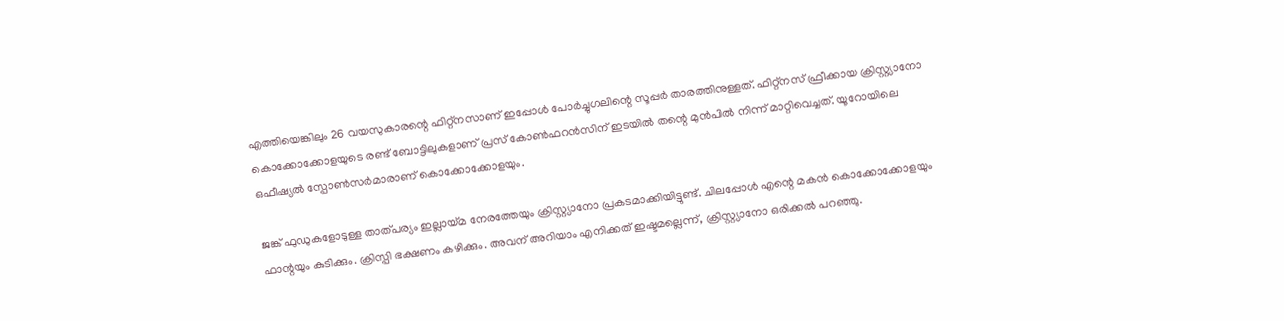എത്തിയെങ്കിലും 26 വയസുകാരന്റെ ഫിറ്റ്നസാണ് ഇപ്പോൾ പോർച്ചുഗലിന്റെ സൂപ്പർ താരത്തിനുള്ളത്. ഫിറ്റ്നസ് ഫ്രീക്കായ ക്രിസ്റ്റ്യാനോ കൊക്കോക്കോളയുടെ രണ്ട് ബോട്ടിലുകളാണ് പ്രസ് കോൺഫറൻസിന് ഇടയിൽ തന്റെ മുൻപിൽ നിന്ന് മാറ്റിവെച്ചത്. യൂറോയിലെ ഒഫീഷ്യൽ സ്പോൺസർമാരാണ് കൊക്കോക്കോളയും.

ജങ്ക് ഫുഡുകളോടുള്ള താത്പര്യം ഇല്ലായ്മ നേരത്തേയും ക്രിസ്റ്റ്യാനോ പ്രകടമാക്കിയിട്ടുണ്ട്. ചിലപ്പോൾ എന്റെ മകൻ കൊക്കോക്കോളയും ഫാന്റയും കുടിക്കും. ക്രിസ്പി ഭക്ഷണം കഴിക്കും. അവന് അറിയാം എനിക്കത് ഇഷ്ടമല്ലെന്ന്, ക്രിസ്റ്റ്യാനോ ഒരിക്കൽ പറഞ്ഞു.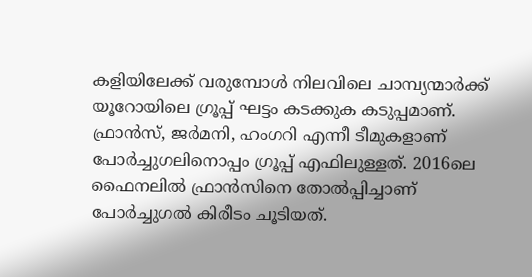കളിയിലേക്ക് വരുമ്പോൾ നിലവിലെ ചാമ്പ്യന്മാർക്ക് യൂറോയിലെ ഗ്രൂപ്പ് ഘട്ടം കടക്കുക കടുപ്പമാണ്. ഫ്രാൻസ്, ജർമനി, ഹംഗറി എന്നീ ടീമുകളാണ് പോർച്ചുഗലിനൊപ്പം ഗ്രൂപ്പ് എഫിലുള്ളത്. 2016ലെ ഫൈനലിൽ ഫ്രാൻസിനെ തോൽപ്പിച്ചാണ് പോർച്ചുഗൽ കിരീടം ചൂടിയത്.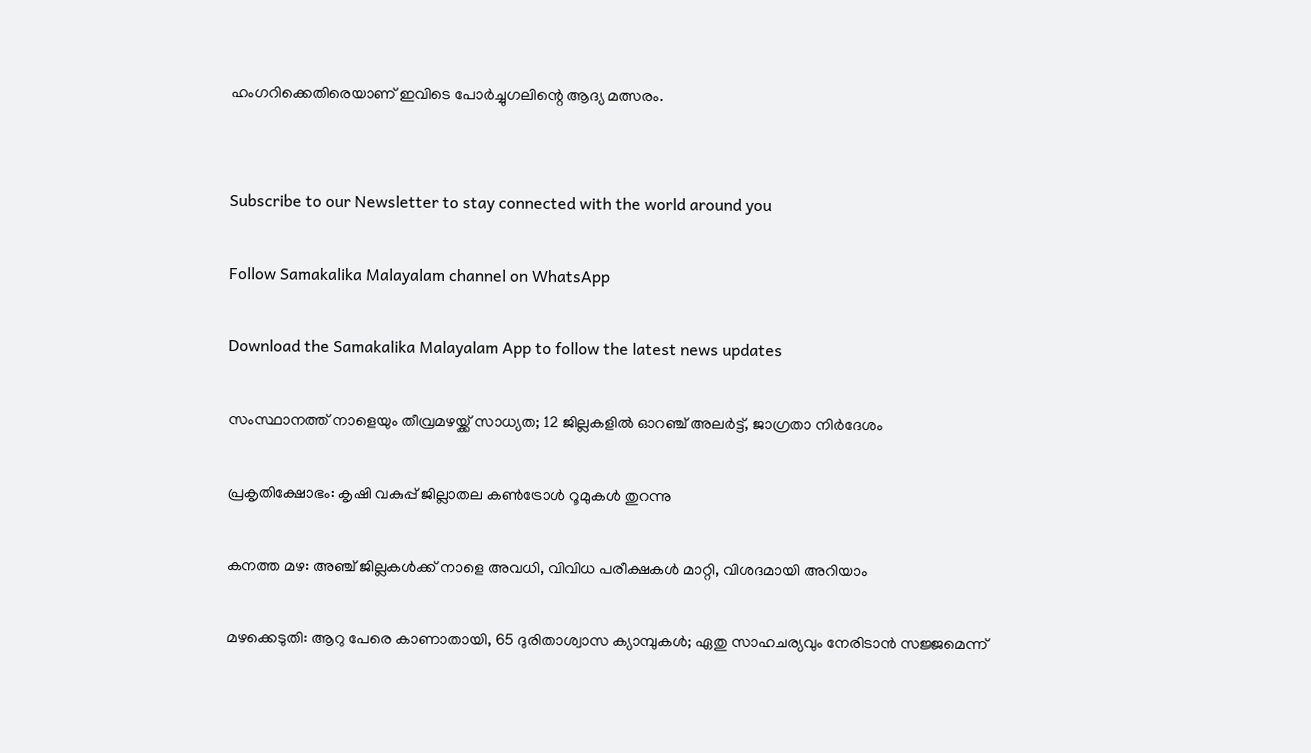ഹംഗറിക്കെതിരെയാണ് ഇവിടെ പോർച്ചുഗലിന്റെ ആദ്യ മത്സരം.


Subscribe to our Newsletter to stay connected with the world around you

Follow Samakalika Malayalam channel on WhatsApp

Download the Samakalika Malayalam App to follow the latest news updates

സംസ്ഥാനത്ത് നാളെയും തീവ്രമഴയ്ക്ക് സാധ്യത; 12 ജില്ലകളില്‍ ഓറഞ്ച് അലര്‍ട്ട്, ജാഗ്രതാ നിര്‍ദേശം

പ്രകൃതിക്ഷോഭം: കൃഷി വകുപ്പ് ജില്ലാതല കൺട്രോൾ റൂമുകൾ തുറന്നു

കനത്ത മഴ: അഞ്ച് ജില്ലകൾക്ക് നാളെ അവധി, വിവിധ പരീക്ഷകൾ മാറ്റി, വിശദമായി അറിയാം

മഴക്കെടുതി: ആറു പേരെ കാണാതായി, 65 ദുരിതാശ്വാസ ക്യാമ്പുകള്‍; ഏതു സാഹചര്യവും നേരിടാൻ സജ്ജമെന്ന്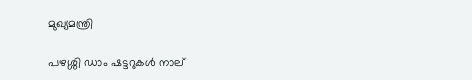മുഖ്യമന്ത്രി

പഴശ്ശി ഡാം ഷട്ടറുകള്‍ നാല്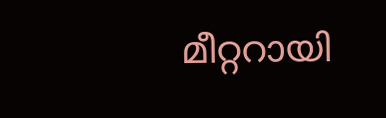മീറ്ററായി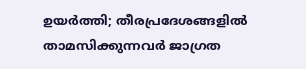ഉയര്‍ത്തി; തീരപ്രദേശങ്ങളില്‍ താമസിക്കുന്നവര്‍ ജാഗ്രത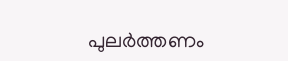പുലർത്തണം